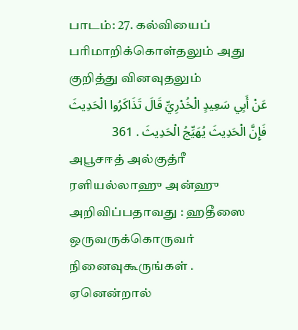பாடம்: 27. கல்வியைப் பரிமாறிக்கொள்தலும் அது குறித்து வினவுதலும்
عَنْ أَبِي سَعِيدٍ الْخُدْرِيِّ قَالَ تَذَاكَرُوا الْحَدِيثَ فَإِنَّ الْحَدِيثَ يُهَيِّجُ الْحَدِيثَ . 361
அபூசஈத் அல்குத்ரீ ரளியல்லாஹு அன்ஹு அறிவிப்பதாவது : ஹதீஸை ஒருவருக்கொருவர் நினைவுகூருங்கள் . ஏனென்றால்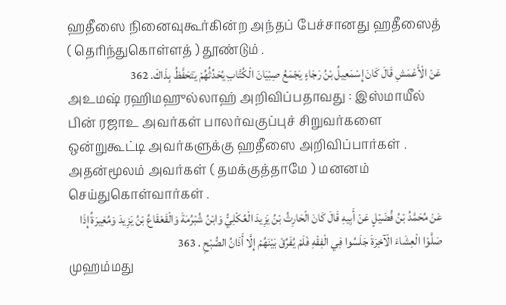ஹதீஸை நினைவுகூர்கின்ற அந்தப் பேச்சானது ஹதீஸைத் ( தெரிந்துகொள்ளத் ) தூண்டும் .
عَنْ الْأَعْمَشِ قَالَ كَانَ إِسْمَعِيلُ بْنُ رَجَاءٍ يَجْمَعُ صِبْيَانَ الْكُتَّابِ يُحَدِّثُهُمْ يَتَحَفَّظُ بِذَاكَ. 362
அஉமஷ் ரஹிமஹுல்லாஹ் அறிவிப்பதாவது : இஸ்மாயீல் பின் ரஜாஉ அவர்கள் பாலர்வகுப்புச் சிறுவர்களை ஒன்றுகூட்டி அவர்களுக்கு ஹதீஸை அறிவிப்பார்கள் . அதன்மூலம் அவர்கள் ( தமக்குத்தாமே ) மனனம் செய்துகொள்வார்கள் .
عَنْ مُحَمَّدُ بْنُ فُضَيْلٍ عَنْ أَبِيهِ قَالَ كَانَ الْحَارِثُ بْنُ يَزِيدَ الْعُكْلِيُّ وَابْنُ شُبْرُمَةَ وَالْقَعْقَاعُ بْنُ يَزِيدَ وَمُغِيرَةُ إِذَا صَلَّوْا الْعِشَاءَ الْآخِرَةَ جَلَسُوا فِي الْفِقْهِ فَلَمْ يُفَرِّقْ بَيْنَهُمْ إِلَّا أَذَانُ الصُّبْحِ . 363
முஹம்மது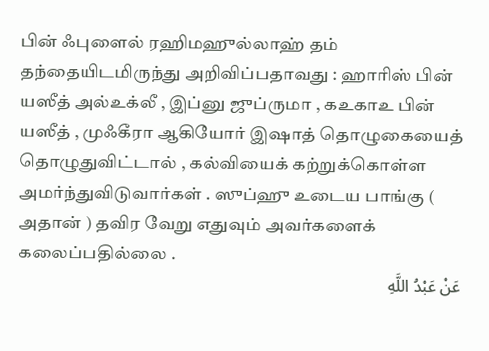பின் ஃபுளைல் ரஹிமஹுல்லாஹ் தம் தந்தையிடமிருந்து அறிவிப்பதாவது : ஹாரிஸ் பின் யஸீத் அல்உக்லீ , இப்னு ஜுப்ருமா , கஉகாஉ பின் யஸீத் , முஃகீரா ஆகியோர் இஷாத் தொழுகையைத் தொழுதுவிட்டால் , கல்வியைக் கற்றுக்கொள்ள அமர்ந்துவிடுவார்கள் . ஸுப்ஹு உடைய பாங்கு ( அதான் ) தவிர வேறு எதுவும் அவர்களைக் கலைப்பதில்லை .
عَنْ عَبْدُ اللَّهِ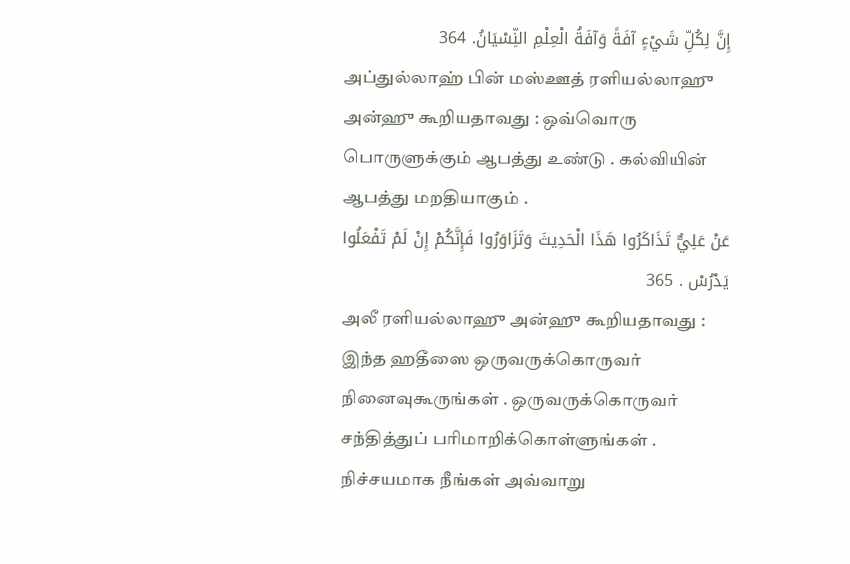إِنَّ لِكُلِّ شَيْءٍ آفَةً وَآفَةُ الْعِلْمِ النِّسْيَانُ. 364
அப்துல்லாஹ் பின் மஸ்ஊத் ரளியல்லாஹு அன்ஹு கூறியதாவது : ஒவ்வொரு பொருளுக்கும் ஆபத்து உண்டு . கல்வியின் ஆபத்து மறதியாகும் .
عَنْ عَلِيٌّ تَذَاكَرُوا هَذَا الْحَدِيثَ وَتَزَاوَرُوا فَإِنَّكُمْ إِنْ لَمْ تَفْعَلُوا يَدْرُسْ . 365
அலீ ரளியல்லாஹு அன்ஹு கூறியதாவது : இந்த ஹதீஸை ஒருவருக்கொருவர் நினைவுகூருங்கள் . ஒருவருக்கொருவர் சந்தித்துப் பரிமாறிக்கொள்ளுங்கள் . நிச்சயமாக நீங்கள் அவ்வாறு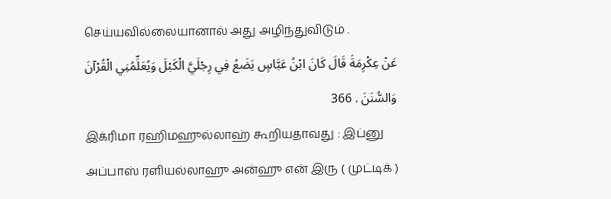செய்யவில்லையானால் அது அழிந்துவிடும் .
عَنْ عِكْرِمَةَ قَالَ كَانَ ابْنُ عَبَّاسٍ يَضَعُ فِي رِجْلَيَّ الْكَبْلَ وَيُعَلِّمُنِي الْقُرْآنَ وَالسُّنَنَ . 366
இக்ரிமா ரஹிமஹுல்லாஹ் கூறியதாவது : இப்னு அப்பாஸ் ரளியல்லாஹு அன்ஹு என் இரு ( முட்டிக் )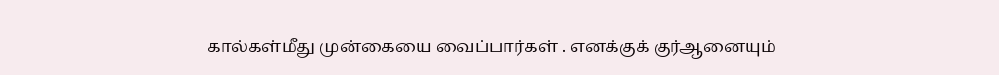கால்கள்மீது முன்கையை வைப்பார்கள் . எனக்குக் குர்ஆனையும்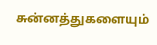சுன்னத்துகளையும்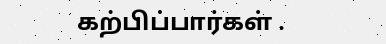கற்பிப்பார்கள் .